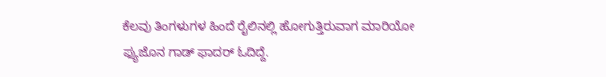ಕೆಲವು ತಿಂಗಳುಗಳ ಹಿಂದೆ ರೈಲಿನಲ್ಲಿ ಹೋಗುತ್ತಿರುವಾಗ ಮಾರಿಯೋ ಫ್ಯುಜೊನ ಗಾಡ್ ಫಾದರ್ ಓದಿದ್ದೆ.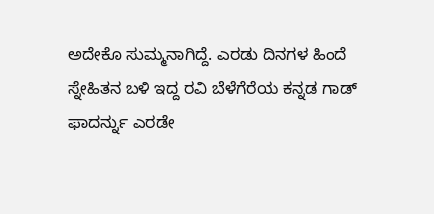ಅದೇಕೊ ಸುಮ್ಮನಾಗಿದ್ದೆ. ಎರಡು ದಿನಗಳ ಹಿಂದೆ ಸ್ನೇಹಿತನ ಬಳಿ ಇದ್ದ ರವಿ ಬೆಳೆಗೆರೆಯ ಕನ್ನಡ ಗಾಡ್ ಫಾದರ್ನ್ನು ಎರಡೇ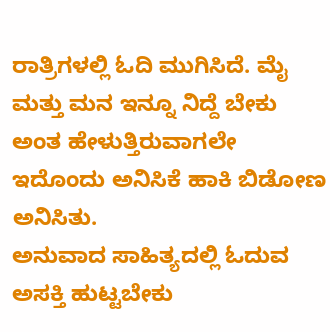ರಾತ್ರಿಗಳಲ್ಲಿ ಓದಿ ಮುಗಿಸಿದೆ. ಮೈ ಮತ್ತು ಮನ ಇನ್ನೂ ನಿದ್ದೆ ಬೇಕು ಅಂತ ಹೇಳುತ್ತಿರುವಾಗಲೇ ಇದೊಂದು ಅನಿಸಿಕೆ ಹಾಕಿ ಬಿಡೋಣ ಅನಿಸಿತು.
ಅನುವಾದ ಸಾಹಿತ್ಯದಲ್ಲಿ ಓದುವ ಅಸಕ್ತಿ ಹುಟ್ಟಬೇಕು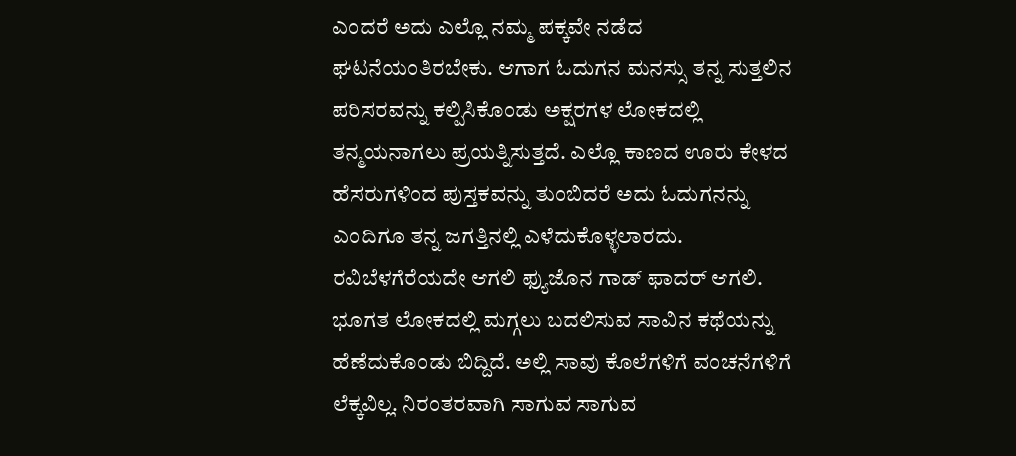ಎಂದರೆ ಅದು ಎಲ್ಲೊ ನಮ್ಮ ಪಕ್ಕವೇ ನಡೆದ ಘಟನೆಯಂತಿರಬೇಕು. ಆಗಾಗ ಓದುಗನ ಮನಸ್ಸು ತನ್ನ ಸುತ್ತಲಿನ ಪರಿಸರವನ್ನು ಕಲ್ಪಿಸಿಕೊಂಡು ಅಕ್ಷರಗಳ ಲೋಕದಲ್ಲಿ ತನ್ಮಯನಾಗಲು ಪ್ರಯತ್ನಿಸುತ್ತದೆ. ಎಲ್ಲೊ ಕಾಣದ ಊರು ಕೇಳದ ಹೆಸರುಗಳಿಂದ ಪುಸ್ತಕವನ್ನು ತುಂಬಿದರೆ ಅದು ಓದುಗನನ್ನು ಎಂದಿಗೂ ತನ್ನ ಜಗತ್ತಿನಲ್ಲಿ ಎಳೆದುಕೊಳ್ಳಲಾರದು.
ರವಿಬೆಳಗೆರೆಯದೇ ಆಗಲಿ ಫ್ಯುಜೊನ ಗಾಡ್ ಫಾದರ್ ಆಗಲಿ. ಭೂಗತ ಲೋಕದಲ್ಲಿ ಮಗ್ಗಲು ಬದಲಿಸುವ ಸಾವಿನ ಕಥೆಯನ್ನು ಹೆಣೆದುಕೊಂಡು ಬಿದ್ದಿದೆ. ಅಲ್ಲಿ ಸಾವು ಕೊಲೆಗಳಿಗೆ ವಂಚನೆಗಳಿಗೆ ಲೆಕ್ಕವಿಲ್ಲ. ನಿರಂತರವಾಗಿ ಸಾಗುವ ಸಾಗುವ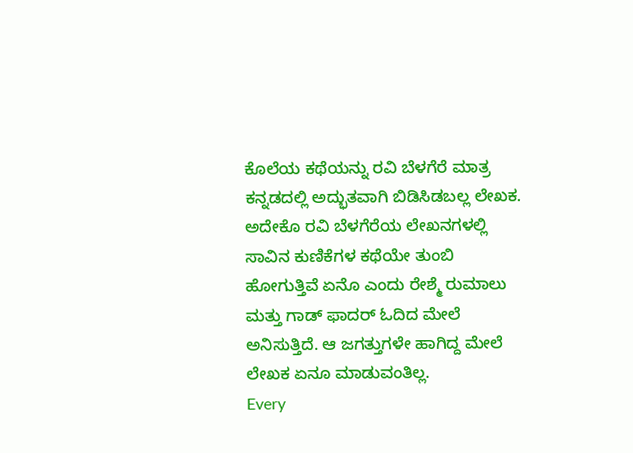ಕೊಲೆಯ ಕಥೆಯನ್ನು ರವಿ ಬೆಳಗೆರೆ ಮಾತ್ರ ಕನ್ನಡದಲ್ಲಿ ಅದ್ಭುತವಾಗಿ ಬಿಡಿಸಿಡಬಲ್ಲ ಲೇಖಕ.
ಅದೇಕೊ ರವಿ ಬೆಳಗೆರೆಯ ಲೇಖನಗಳಲ್ಲಿ ಸಾವಿನ ಕುಣಿಕೆಗಳ ಕಥೆಯೇ ತುಂಬಿ ಹೋಗುತ್ತಿವೆ ಏನೊ ಎಂದು ರೇಶ್ಮೆ ರುಮಾಲು ಮತ್ತು ಗಾಡ್ ಫಾದರ್ ಓದಿದ ಮೇಲೆ ಅನಿಸುತ್ತಿದೆ. ಆ ಜಗತ್ತುಗಳೇ ಹಾಗಿದ್ದ ಮೇಲೆ ಲೇಖಕ ಏನೂ ಮಾಡುವಂತಿಲ್ಲ.
Every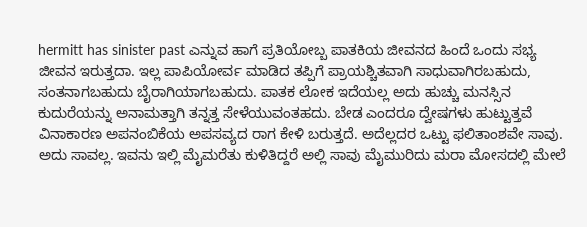hermitt has sinister past ಎನ್ನುವ ಹಾಗೆ ಪ್ರತಿಯೋಬ್ಬ ಪಾತಕಿಯ ಜೀವನದ ಹಿಂದೆ ಒಂದು ಸಭ್ಯ ಜೀವನ ಇರುತ್ತದಾ. ಇಲ್ಲ ಪಾಪಿಯೋರ್ವ ಮಾಡಿದ ತಪ್ಪಿಗೆ ಪ್ರಾಯಶ್ಚಿತವಾಗಿ ಸಾಧುವಾಗಿರಬಹುದು, ಸಂತನಾಗಬಹುದು ಬೈರಾಗಿಯಾಗಬಹುದು. ಪಾತಕ ಲೋಕ ಇದೆಯಲ್ಲ ಅದು ಹುಚ್ಚು ಮನಸ್ಸಿನ ಕುದುರೆಯನ್ನು ಅನಾಮತ್ತಾಗಿ ತನ್ನತ್ತ ಸೇಳೆಯುವಂತಹದು. ಬೇಡ ಎಂದರೂ ದ್ವೇಷಗಳು ಹುಟ್ಟುತ್ತವೆ ವಿನಾಕಾರಣ ಅಪನಂಬಿಕೆಯ ಅಪಸವ್ಯದ ರಾಗ ಕೇಳಿ ಬರುತ್ತದೆ. ಅದೆಲ್ಲದರ ಒಟ್ಟು ಫಲಿತಾಂಶವೇ ಸಾವು. ಅದು ಸಾವಲ್ಲ. ಇವನು ಇಲ್ಲಿ ಮೈಮರೆತು ಕುಳಿತಿದ್ದರೆ ಅಲ್ಲಿ ಸಾವು ಮೈಮುರಿದು ಮರಾ ಮೋಸದಲ್ಲಿ ಮೇಲೆ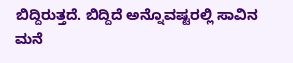ಬಿದ್ದಿರುತ್ತದೆ. ಬಿದ್ದಿದೆ ಅನ್ನೊವಷ್ಟರಲ್ಲಿ ಸಾವಿನ ಮನೆ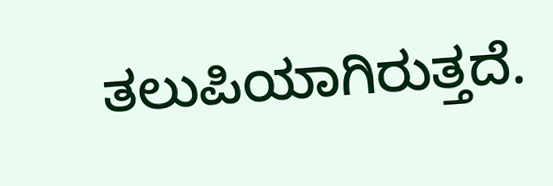ತಲುಪಿಯಾಗಿರುತ್ತದೆ.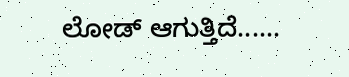ಲೋಡ್ ಆಗುತ್ತಿದೆ......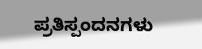ಪ್ರತಿಸ್ಪಂದನಗಳು